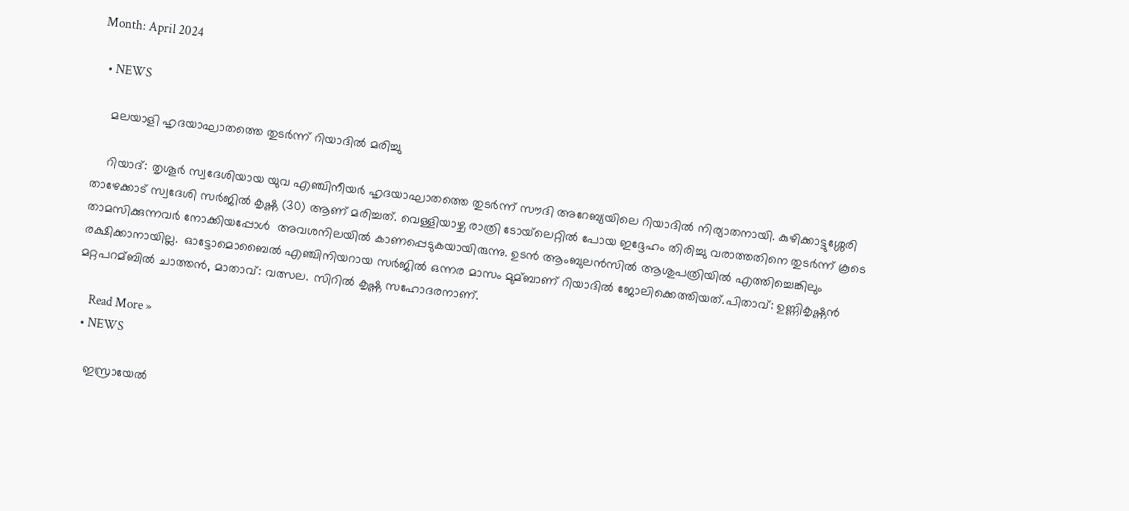Month: April 2024

  • NEWS

    മലയാളി ഹൃദയാഘാതത്തെ തുടർന്ന് റിയാദില്‍ മരിച്ചു

    റിയാദ്: തൃശൂർ സ്വദേശിയായ യുവ എഞ്ചിനീയർ ഹൃദയാഘാതത്തെ തുടർന്ന് സൗദി അറേബ്യയിലെ റിയാദില്‍ നിര്യാതനായി. കുഴിക്കാട്ടുശ്ശേരി താഴേക്കാട് സ്വദേശി സർജില്‍ കൃഷ്ണ (30) ആണ് മരിച്ചത്. വെള്ളിയാഴ്ച രാത്രി ടോയ്‌ലെറ്റില്‍ പോയ ഇദ്ദേഹം തിരിച്ചു വരാത്തതിനെ തുടർന്ന് കൂടെ താമസിക്കുന്നവർ നോക്കിയപ്പോള്‍  അവശനിലയില്‍ കാണപ്പെടുകയായിരുന്നു. ഉടൻ ആംബുലൻസില്‍ ആശുപത്രിയില്‍ എത്തിച്ചെങ്കിലും  രക്ഷിക്കാനായില്ല.  ഓട്ടോമൊബൈല്‍ എഞ്ചിനിയറായ സർജില്‍ ഒന്നര മാസം മുമ്ബാണ് റിയാദില്‍ ജോലിക്കെത്തിയത്.പിതാവ്: ഉണ്ണികൃഷ്ണൻ മറ്റപറമ്ബില്‍ ചാത്തൻ, മാതാവ്: വത്സല. സിറില്‍ കൃഷ്ണ സഹോദരനാണ്.

    Read More »
  • NEWS

    ഇസ്രായേല്‍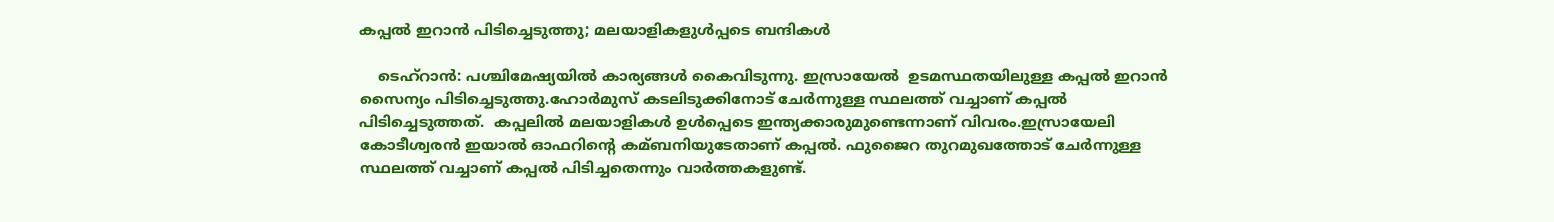കപ്പല്‍ ഇറാൻ പിടിച്ചെടുത്തു; മലയാളികളുൾപ്പടെ ബന്ദികള്‍

    ടെഹ്‌റാന്‍: പശ്ചിമേഷ്യയില്‍ കാര്യങ്ങള്‍ കൈവിടുന്നു. ഇസ്രായേല്‍  ഉടമസ്ഥതയിലുള്ള കപ്പല്‍ ഇറാന്‍ സൈന്യം പിടിച്ചെടുത്തു.ഹോര്‍മുസ് കടലിടുക്കിനോട് ചേര്‍ന്നുള്ള സ്ഥലത്ത് വച്ചാണ് കപ്പല്‍ പിടിച്ചെടുത്തത്.  കപ്പലില്‍ മലയാളികള്‍ ഉള്‍പ്പെടെ ഇന്ത്യക്കാരുമുണ്ടെന്നാണ് വിവരം.ഇസ്രായേലി കോടീശ്വരന്‍ ഇയാല്‍ ഓഫറിന്റെ കമ്ബനിയുടേതാണ് കപ്പല്‍. ഫുജൈറ തുറമുഖത്തോട് ചേര്‍ന്നുള്ള സ്ഥലത്ത് വച്ചാണ് കപ്പല്‍ പിടിച്ചതെന്നും വാര്‍ത്തകളുണ്ട്.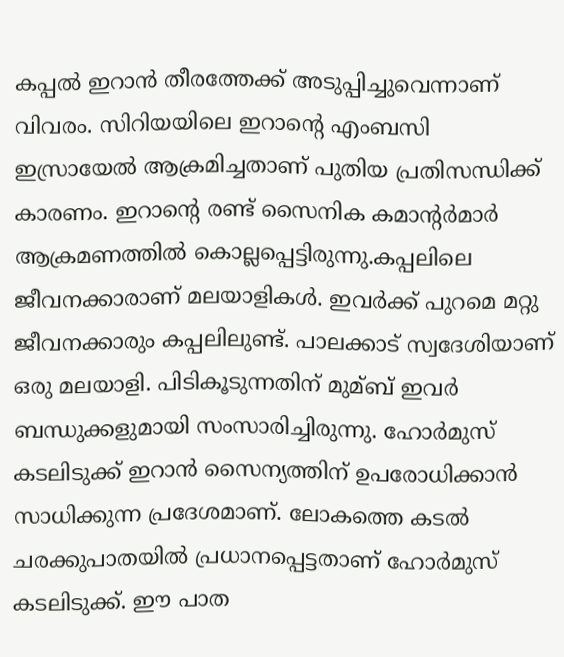കപ്പല്‍ ഇറാന്‍ തീരത്തേക്ക് അടുപ്പിച്ചുവെന്നാണ് വിവരം. സിറിയയിലെ ഇറാന്റെ എംബസി ഇസ്രായേല്‍ ആക്രമിച്ചതാണ് പുതിയ പ്രതിസന്ധിക്ക് കാരണം. ഇറാന്റെ രണ്ട് സൈനിക കമാന്റര്‍മാര്‍ ആക്രമണത്തില്‍ കൊല്ലപ്പെട്ടിരുന്നു.കപ്പലിലെ ജീവനക്കാരാണ് മലയാളികള്‍. ഇവര്‍ക്ക് പുറമെ മറ്റു ജീവനക്കാരും കപ്പലിലുണ്ട്. പാലക്കാട് സ്വദേശിയാണ് ഒരു മലയാളി. പിടികൂടുന്നതിന് മുമ്ബ് ഇവര്‍ ബന്ധുക്കളുമായി സംസാരിച്ചിരുന്നു. ഹോര്‍മുസ് കടലിടുക്ക് ഇറാന്‍ സൈന്യത്തിന് ഉപരോധിക്കാന്‍ സാധിക്കുന്ന പ്രദേശമാണ്. ലോകത്തെ കടല്‍ ചരക്കുപാതയില്‍ പ്രധാനപ്പെട്ടതാണ് ഹോര്‍മുസ് കടലിടുക്ക്. ഈ പാത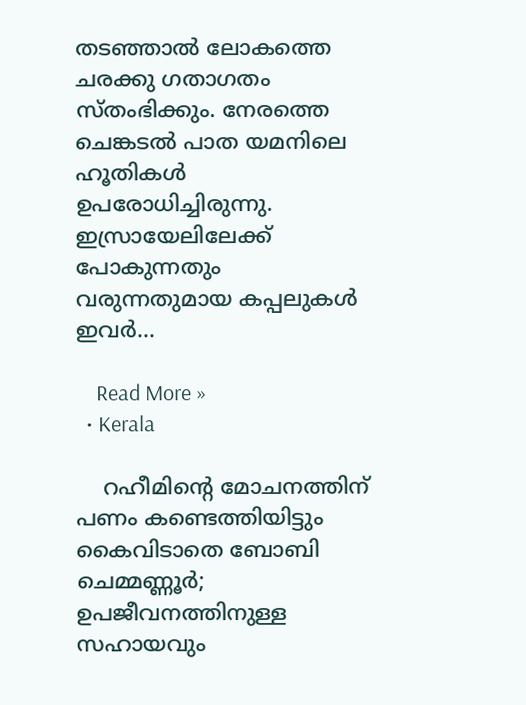തടഞ്ഞാല്‍ ലോകത്തെ ചരക്കു ഗതാഗതം സ്തംഭിക്കും. നേരത്തെ ചെങ്കടല്‍ പാത യമനിലെ ഹൂതികള്‍ ഉപരോധിച്ചിരുന്നു. ഇസ്രായേലിലേക്ക് പോകുന്നതും വരുന്നതുമായ കപ്പലുകള്‍ ഇവര്‍…

    Read More »
  • Kerala

    റഹീമിന്റെ മോചനത്തിന് പണം കണ്ടെത്തിയിട്ടും കൈവിടാതെ ബോബി ചെമ്മണ്ണൂര്‍; ഉപജീവനത്തിനുള്ള സഹായവും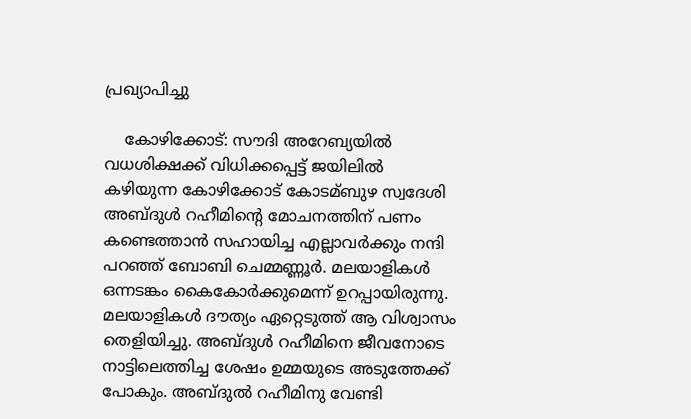പ്രഖ്യാപിച്ചു

    കോഴിക്കോട്: സൗദി അറേബ്യയില്‍ വധശിക്ഷക്ക് വിധിക്കപ്പെട്ട് ജയിലില്‍ കഴിയുന്ന കോഴിക്കോട് കോടമ്ബുഴ സ്വദേശി അബ്ദുള്‍ റഹീമിന്റെ മോചനത്തിന് പണം കണ്ടെത്താൻ സഹായിച്ച എല്ലാവർക്കും നന്ദി പറഞ്ഞ് ബോബി ചെമ്മണ്ണൂര്‍. മലയാളികള്‍ ഒന്നടങ്കം കൈകോര്‍ക്കുമെന്ന് ഉറപ്പായിരുന്നു. മലയാളികള്‍ ദൗത്യം ഏറ്റെടുത്ത് ആ വിശ്വാസം തെളിയിച്ചു. അബ്ദുള്‍ റഹീമിനെ ജീവനോടെ നാട്ടിലെത്തിച്ച ശേഷം ഉമ്മയുടെ അടുത്തേക്ക് പോകും. അബ്ദുല്‍ റഹീമിനു വേണ്ടി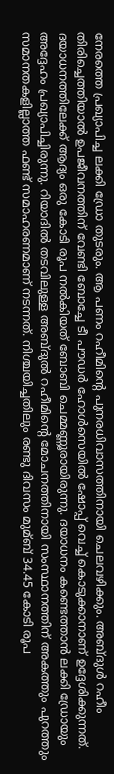നേരത്തെ പ്രഖ്യാപിച്ച ലക്കി ഡ്രോ തുടരും. ആ പണം റഹീമിന്റെ പുനരധിവാസത്തിനായി ചെലവഴിക്കും. അബ്ദുള്‍ റഹീം തിരിച്ചെത്തിയാല്‍ ഉപജീവനത്തിന് വേണ്ടി ബോച്ചേ ടീ പൗഡർ ഹോള്‍സെയില്‍ ഷോപ്പ് വെച്ച്‌ കൊടുക്കാനാണ് ഉദ്ദേശിക്കുന്നത്. ദയാധനത്തിലേക്ക് ആദ്യം ഒരു കോടി രൂപ നല്‍കിയത് ബോബി ചെമ്മണ്ണൂരായിരുന്നു. ദയാധനം കണ്ടെത്താൻ ലക്കി ഡ്രോയും അദ്ദേഹം പ്രഖ്യാപിച്ചിരുന്നു. റിയാദില്‍ തടവിലുള്ള അബ്ദുല്‍ റഹീമിന്റെ മോചനത്തിനായി സംസ്ഥാനത്തിന് അകത്തും പുറത്തും സമാനതകളില്ലാത്ത ഫണ്ട് സമാഹരണമാണ് നടന്നത്. നിശ്ചയിച്ചതിലും രണ്ടു ദിവസം മുമ്ബ് 34.45 കോടി രൂപ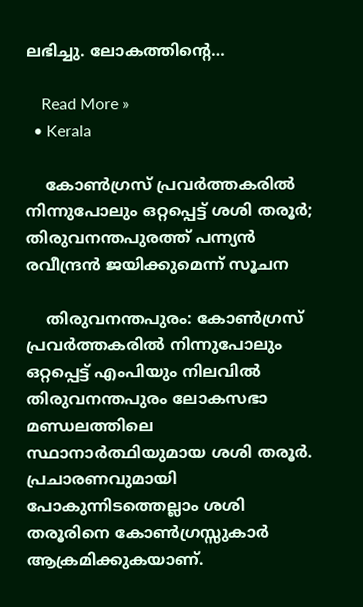ലഭിച്ചു. ലോകത്തിന്റെ…

    Read More »
  • Kerala

    കോണ്‍ഗ്രസ് പ്രവർത്തകരില്‍ നിന്നുപോലും ഒറ്റപ്പെട്ട് ശശി തരൂർ; തിരുവനന്തപുരത്ത് പന്ന്യൻ രവീന്ദ്രൻ ജയിക്കുമെന്ന് സൂചന

    തിരുവനന്തപുരം: കോണ്‍ഗ്രസ് പ്രവർത്തകരില്‍ നിന്നുപോലും ഒറ്റപ്പെട്ട് എംപിയും നിലവിൽ തിരുവനന്തപുരം ലോകസഭാ മണ്ഡലത്തിലെ സ്ഥാനാർത്ഥിയുമായ ശശി തരൂർ. പ്രചാരണവുമായി പോകുന്നിടത്തെല്ലാം ശശി തരൂരിനെ കോണ്‍ഗ്രസ്സുകാർ ആക്രമിക്കുകയാണ്.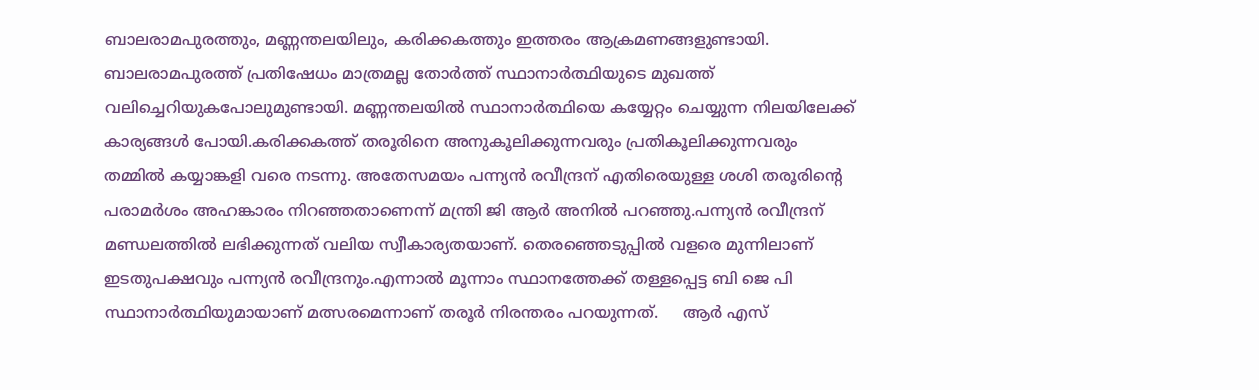ബാലരാമപുരത്തും, മണ്ണന്തലയിലും, കരിക്കകത്തും ഇത്തരം ആക്രമണങ്ങളുണ്ടായി. ബാലരാമപുരത്ത് പ്രതിഷേധം മാത്രമല്ല തോർത്ത് സ്ഥാനാർത്ഥിയുടെ മുഖത്ത് വലിച്ചെറിയുകപോലുമുണ്ടായി. മണ്ണന്തലയില്‍ സ്ഥാനാർത്ഥിയെ കയ്യേറ്റം ചെയ്യുന്ന നിലയിലേക്ക് കാര്യങ്ങള്‍ പോയി.കരിക്കകത്ത് തരൂരിനെ അനുകൂലിക്കുന്നവരും പ്രതികൂലിക്കുന്നവരും തമ്മില്‍ കയ്യാങ്കളി വരെ നടന്നു. അതേസമയം പന്ന്യൻ രവീന്ദ്രന് എതിരെയുള്ള ശശി തരൂരിന്റെ പരാമർശം അഹങ്കാരം നിറഞ്ഞതാണെന്ന് മന്ത്രി ജി ആർ അനിൽ പറഞ്ഞു.പന്ന്യൻ രവീന്ദ്രന് മണ്ഡലത്തില്‍ ലഭിക്കുന്നത് വലിയ സ്വീകാര്യതയാണ്. തെരഞ്ഞെടുപ്പില്‍ വളരെ മുന്നിലാണ് ഇടതുപക്ഷവും പന്ന്യൻ രവീന്ദ്രനും.എന്നാൽ മൂന്നാം സ്ഥാനത്തേക്ക് തള്ളപ്പെട്ട ബി ജെ പി സ്ഥാനാർത്ഥിയുമായാണ് മത്സരമെന്നാണ് തരൂർ നിരന്തരം പറയുന്നത്.     ആർ എസ്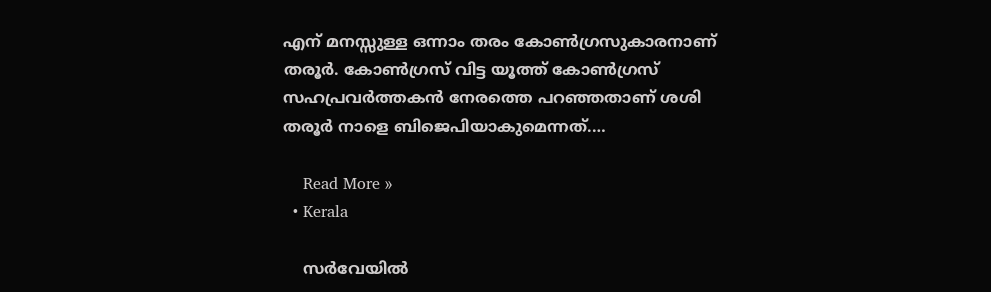എന് മനസ്സുള്ള ഒന്നാം തരം കോണ്‍ഗ്രസുകാരനാണ് തരൂർ. കോണ്‍ഗ്രസ് വിട്ട യൂത്ത് കോണ്‍ഗ്രസ് സഹപ്രവർത്തകൻ നേരത്തെ പറഞ്ഞതാണ് ശശി തരൂർ നാളെ ബിജെപിയാകുമെന്നത്.…

    Read More »
  • Kerala

    സര്‍വേയില്‍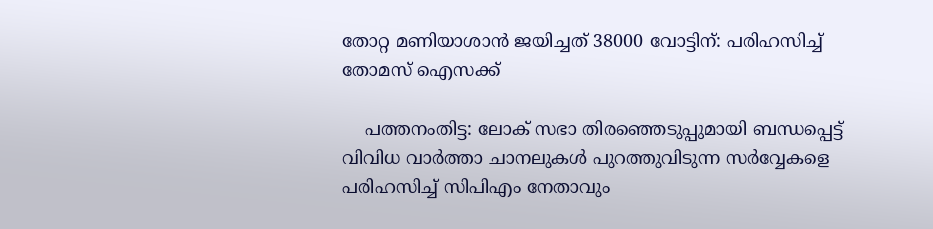തോറ്റ മണിയാശാന്‍ ജയിച്ചത് 38000 വോട്ടിന്: പരിഹസിച്ച് തോമസ് ഐസക്ക്

    പത്തനംതിട്ട: ലോക് സഭാ തിരഞ്ഞെടുപ്പുമായി ബന്ധപ്പെട്ട് വിവിധ വാർത്താ ചാനലുകള്‍ പുറത്തുവിടുന്ന സർവ്വേകളെ പരിഹസിച്ച്‌ സിപിഎം നേതാവും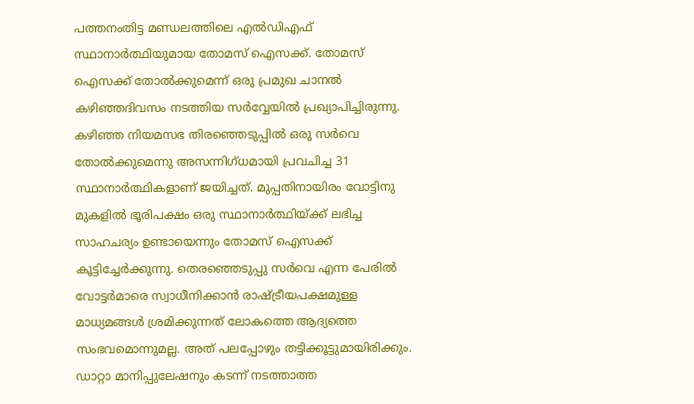പത്തനംതിട്ട മണ്ഡലത്തിലെ എല്‍ഡിഎഫ് സ്ഥാനാർത്ഥിയുമായ തോമസ് ഐസക്ക്. തോമസ് ഐസക്ക് തോൽക്കുമെന്ന് ഒരു പ്രമുഖ ചാനൽ കഴിഞ്ഞദിവസം നടത്തിയ സർവ്വേയിൽ പ്രഖ്യാപിച്ചിരുന്നു. കഴിഞ്ഞ നിയമസഭ തിരഞ്ഞെടുപ്പില്‍ ഒരു സർവെ തോല്‍ക്കുമെന്നു അസന്നിഗ്ധമായി പ്രവചിച്ച 31 സ്ഥാനാർത്ഥികളാണ് ജയിച്ചത്. മുപ്പതിനായിരം വോട്ടിനു മുകളില്‍ ഭൂരിപക്ഷം ഒരു സ്ഥാനാർത്ഥിയ്ക്ക് ലഭിച്ച സാഹചര്യം ഉണ്ടായെന്നും തോമസ് ഐസക്ക് കൂട്ടിച്ചേർക്കുന്നു. തെരഞ്ഞെടുപ്പു സർവെ എന്ന പേരില്‍ വോട്ടർമാരെ സ്വാധീനിക്കാൻ രാഷ്ട്രീയപക്ഷമുള്ള മാധ്യമങ്ങള്‍ ശ്രമിക്കുന്നത് ലോകത്തെ ആദ്യത്തെ സംഭവമൊന്നുമല്ല. അത് പലപ്പോഴും തട്ടിക്കൂട്ടുമായിരിക്കും. ഡാറ്റാ മാനിപ്പുലേഷനും കടന്ന് നടത്താത്ത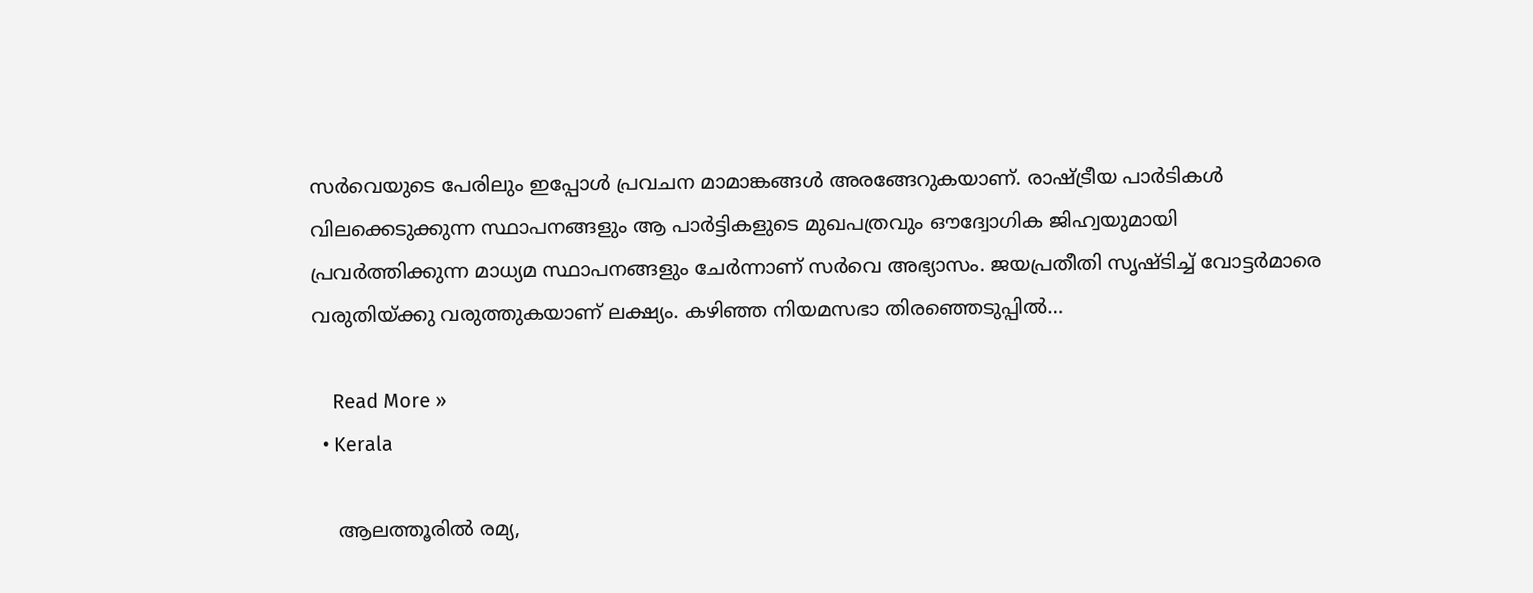സർവെയുടെ പേരിലും ഇപ്പോള്‍ പ്രവചന മാമാങ്കങ്ങള്‍ അരങ്ങേറുകയാണ്. രാഷ്ട്രീയ പാർടികള്‍ വിലക്കെടുക്കുന്ന സ്ഥാപനങ്ങളും ആ പാർട്ടികളുടെ മുഖപത്രവും ഔദ്വോഗിക ജിഹ്വയുമായി പ്രവർത്തിക്കുന്ന മാധ്യമ സ്ഥാപനങ്ങളും ചേർന്നാണ് സർവെ അഭ്യാസം. ജയപ്രതീതി സൃഷ്ടിച്ച്‌ വോട്ടർമാരെ വരുതിയ്ക്കു വരുത്തുകയാണ് ലക്ഷ്യം. കഴിഞ്ഞ നിയമസഭാ തിരഞ്ഞെടുപ്പില്‍…

    Read More »
  • Kerala

    ആലത്തൂരില്‍ രമ്യ,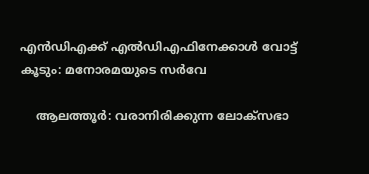എന്‍ഡിഎക്ക് എല്‍ഡിഎഫിനേക്കാള്‍ വോട്ട് കൂടും: മനോരമയുടെ സര്‍വേ

    ആലത്തൂർ: വരാനിരിക്കുന്ന ലോക്‌സഭാ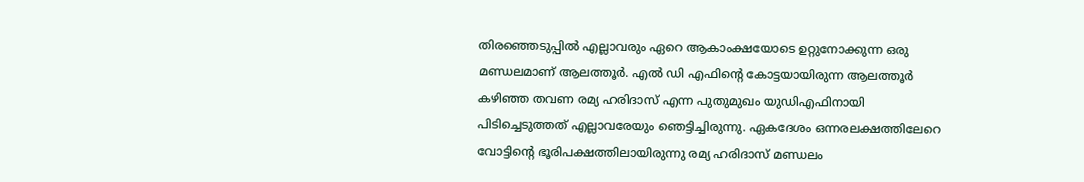തിരഞ്ഞെടുപ്പില്‍ എല്ലാവരും ഏറെ ആകാംക്ഷയോടെ ഉറ്റുനോക്കുന്ന ഒരു മണ്ഡലമാണ് ആലത്തൂര്‍. എല്‍ ഡി എഫിന്റെ കോട്ടയായിരുന്ന ആലത്തൂര്‍ കഴിഞ്ഞ തവണ രമ്യ ഹരിദാസ് എന്ന പുതുമുഖം യുഡിഎഫിനായി പിടിച്ചെടുത്തത് എല്ലാവരേയും ഞെട്ടിച്ചിരുന്നു. ഏകദേശം ഒന്നരലക്ഷത്തിലേറെ വോട്ടിന്റെ ഭൂരിപക്ഷത്തിലായിരുന്നു രമ്യ ഹരിദാസ് മണ്ഡലം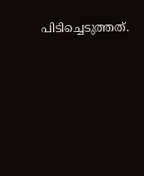പിടിച്ചെടുത്തത്.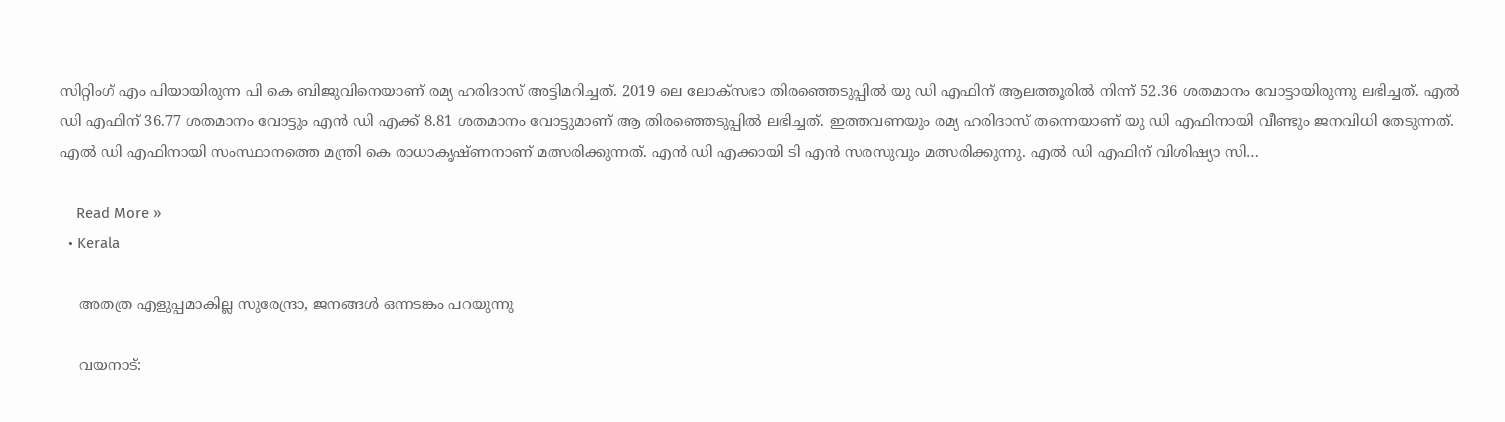സിറ്റിംഗ് എം പിയായിരുന്ന പി കെ ബിജുവിനെയാണ് രമ്യ ഹരിദാസ് അട്ടിമറിച്ചത്. 2019 ലെ ലോക്‌സഭാ തിരഞ്ഞെടുപ്പില്‍ യു ഡി എഫിന് ആലത്തൂരില്‍ നിന്ന് 52.36 ശതമാനം വോട്ടായിരുന്നു ലഭിച്ചത്. എല്‍ ഡി എഫിന് 36.77 ശതമാനം വോട്ടും എന്‍ ഡി എക്ക് 8.81 ശതമാനം വോട്ടുമാണ് ആ തിരഞ്ഞെടുപ്പില്‍ ലഭിച്ചത്. ഇത്തവണയും രമ്യ ഹരിദാസ് തന്നെയാണ് യു ഡി എഫിനായി വീണ്ടും ജനവിധി തേടുന്നത്. എല്‍ ഡി എഫിനായി സംസ്ഥാനത്തെ മന്ത്രി കെ രാധാകൃഷ്ണനാണ് മത്സരിക്കുന്നത്. എന്‍ ഡി എക്കായി ടി എന്‍ സരസുവും മത്സരിക്കുന്നു. എല്‍ ഡി എഫിന് വിശിഷ്യാ സി…

    Read More »
  • Kerala

    അതത്ര എളുപ്പമാകില്ല സുരേന്ദ്രാ, ജനങ്ങൾ ഒന്നടങ്കം പറയുന്നു

    വയനാട്: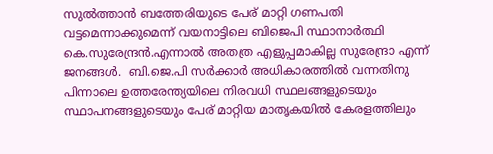സുൽത്താൻ ബത്തേരിയുടെ പേര് മാറ്റി ഗണപതി വട്ടമെന്നാക്കുമെന്ന് വയനാട്ടിലെ ബിജെപി സ്ഥാനാർത്ഥി കെ.സുരേന്ദ്രൻ.എന്നാൽ അതത്ര എളുപ്പമാകില്ല സുരേന്ദ്രാ എന്ന് ജനങ്ങൾ.  ബി.ജെ.പി സര്‍ക്കാര്‍ അധികാരത്തില്‍ വന്നതിനു പിന്നാലെ ഉത്തരേന്ത്യയിലെ നിരവധി സ്ഥലങ്ങളുടെയും സ്ഥാപനങ്ങളുടെയും പേര് മാറ്റിയ മാതൃകയില്‍ കേരളത്തിലും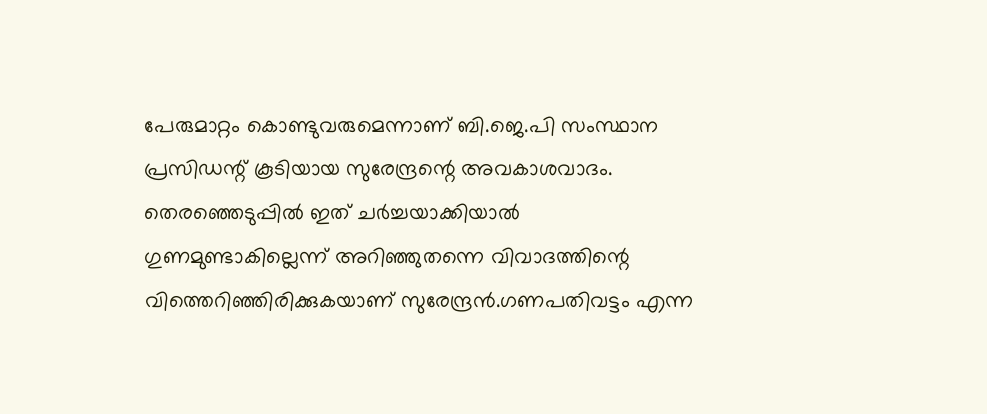പേരുമാറ്റം കൊണ്ടുവരുമെന്നാണ് ബി.ജെ.പി സംസ്ഥാന പ്രസിഡന്റ് കൂടിയായ സുരേന്ദ്രന്റെ അവകാശവാദം.  തെരഞ്ഞെടുപ്പില്‍ ഇത് ചര്‍ച്ചയാക്കിയാല്‍ ഗുണമുണ്ടാകില്ലെന്ന് അറിഞ്ഞുതന്നെ വിവാദത്തിന്റെ വിത്തെറിഞ്ഞിരിക്കുകയാണ് സുരേന്ദ്രന്‍.ഗണപതിവട്ടം എന്ന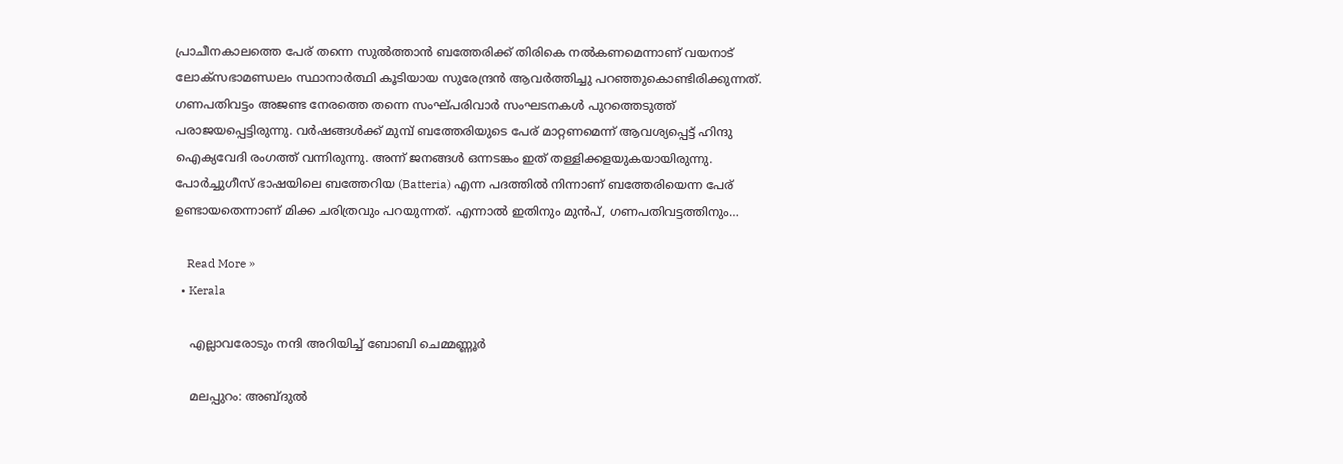പ്രാചീനകാലത്തെ പേര് തന്നെ സുല്‍ത്താന്‍ ബത്തേരിക്ക് തിരികെ നല്‍കണമെന്നാണ് വയനാട് ലോക്സഭാമണ്ഡലം സ്ഥാനാര്‍ത്ഥി കൂടിയായ സുരേന്ദ്രന്‍ ആവര്‍ത്തിച്ചു പറഞ്ഞുകൊണ്ടിരിക്കുന്നത്. ഗണപതിവട്ടം അജണ്ട നേരത്തെ തന്നെ സംഘ്പരിവാര്‍ സംഘടനകള്‍ പുറത്തെടുത്ത് പരാജയപ്പെട്ടിരുന്നു. വര്‍ഷങ്ങള്‍ക്ക് മുമ്പ് ബത്തേരിയുടെ പേര് മാറ്റണമെന്ന് ആവശ്യപ്പെട്ട് ഹിന്ദു ഐക്യവേദി രംഗത്ത് വന്നിരുന്നു. അന്ന് ജനങ്ങള്‍ ഒന്നടങ്കം ഇത് തള്ളിക്കളയുകയായിരുന്നു. പോര്‍ച്ചുഗീസ് ഭാഷയിലെ ബത്തേറിയ (Batteria) എന്ന പദത്തില്‍ നിന്നാണ് ബത്തേരിയെന്ന പേര് ഉണ്ടായതെന്നാണ് മിക്ക ചരിത്രവും പറയുന്നത്. എന്നാല്‍ ഇതിനും മുന്‍പ്, ഗണപതിവട്ടത്തിനും…

    Read More »
  • Kerala

    എല്ലാവരോടും നന്ദി അറിയിച്ച് ബോബി ചെമ്മണ്ണൂർ

    മലപ്പുറം: അബ്ദുല്‍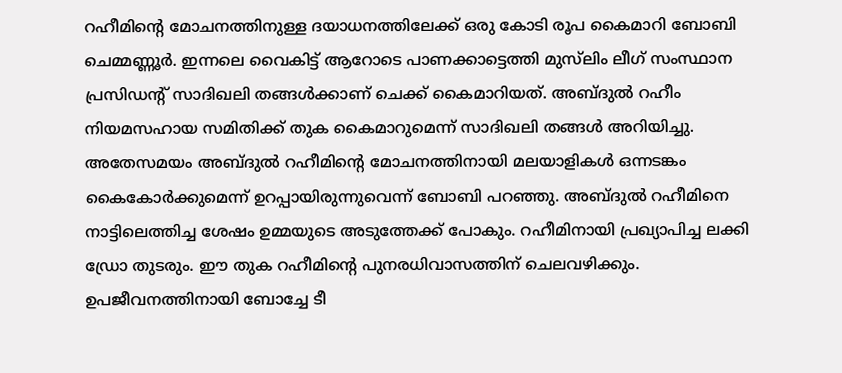റഹീമിന്റെ മോചനത്തിനുള്ള ദയാധനത്തിലേക്ക് ഒരു കോടി രൂപ കൈമാറി ബോബി ചെമ്മണ്ണൂർ. ഇന്നലെ വൈകിട്ട് ആറോടെ പാണക്കാട്ടെത്തി മുസ്‌ലിം ലീഗ് സംസ്ഥാന പ്രസിഡന്റ് സാദിഖലി തങ്ങള്‍ക്കാണ് ചെക്ക് കൈമാറിയത്. അബ്ദുല്‍ റഹീം നിയമസഹായ സമിതിക്ക് തുക കൈമാറുമെന്ന് സാദിഖലി തങ്ങള്‍ അറിയിച്ചു. അതേസമയം അബ്ദുല്‍ റഹീമിന്റെ മോചനത്തിനായി മലയാളികള്‍ ഒന്നടങ്കം കൈകോർക്കുമെന്ന് ഉറപ്പായിരുന്നുവെന്ന് ബോബി പറഞ്ഞു. അബ്ദുല്‍ റഹീമിനെ നാട്ടിലെത്തിച്ച ശേഷം ഉമ്മയുടെ അടുത്തേക്ക് പോകും. റഹീമിനായി പ്രഖ്യാപിച്ച ലക്കി ഡ്രോ തുടരും. ഈ തുക റഹീമിന്റെ പുനരധിവാസത്തിന് ചെലവഴിക്കും. ഉപജീവനത്തിനായി ബോച്ചേ ടീ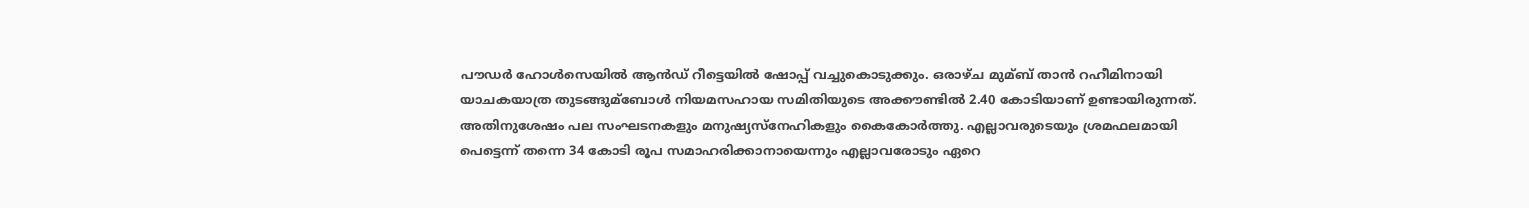പൗഡർ ഹോള്‍സെയില്‍ ആൻഡ് റീട്ടെയില്‍ ഷോപ്പ് വച്ചുകൊടുക്കും. ഒരാഴ്ച മുമ്ബ് താൻ റഹീമിനായി യാചകയാത്ര തുടങ്ങുമ്ബോള്‍ നിയമസഹായ സമിതിയുടെ അക്കൗണ്ടില്‍ 2.40 കോടിയാണ് ഉണ്ടായിരുന്നത്. അതിനുശേഷം പല സംഘടനകളും മനുഷ്യസ്‌നേഹികളും കൈകോർത്തു. എല്ലാവരുടെയും ശ്രമഫലമായി പെട്ടെന്ന് തന്നെ 34 കോടി രൂപ സമാഹരിക്കാനായെന്നും എല്ലാവരോടും ഏറെ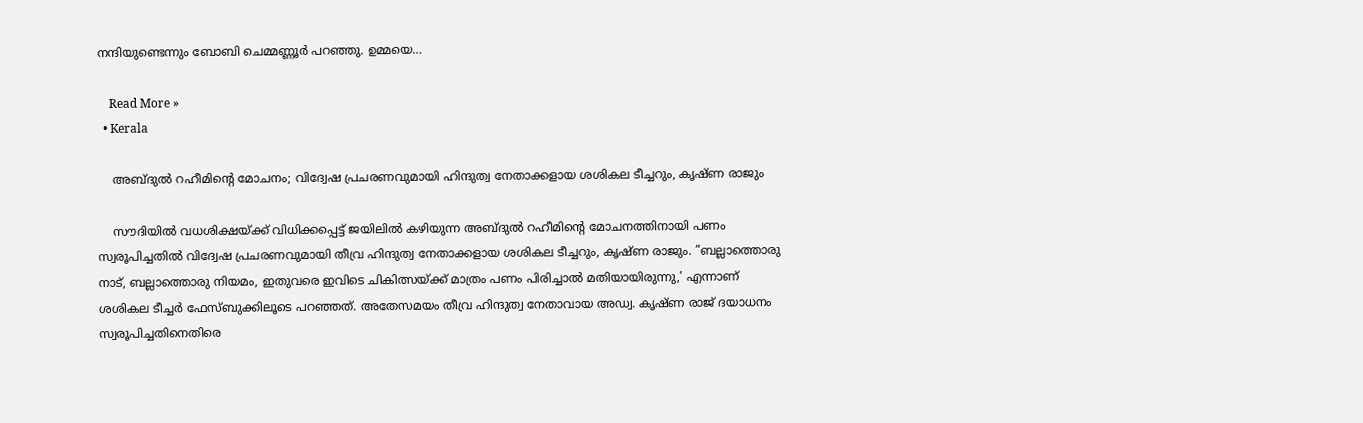നന്ദിയുണ്ടെന്നും ബോബി ചെമ്മണ്ണൂർ പറഞ്ഞു. ഉമ്മയെ…

    Read More »
  • Kerala

    അബ്ദുല്‍ റഹീമിന്റെ മോചനം; വിദ്വേഷ പ്രചരണവുമായി ഹിന്ദുത്വ നേതാക്കളായ ശശികല ടീച്ചറും, കൃഷ്ണ രാജും

    സൗദിയില്‍ വധശിക്ഷയ്ക്ക് വിധിക്കപ്പെട്ട് ജയിലില്‍ കഴിയുന്ന അബ്ദുല്‍ റഹീമിന്റെ മോചനത്തിനായി പണം സ്വരൂപിച്ചതില്‍ വിദ്വേഷ പ്രചരണവുമായി തീവ്ര ഹിന്ദുത്വ നേതാക്കളായ ശശികല ടീച്ചറും, കൃഷ്ണ രാജും. ”ബല്ലാത്തൊരു നാട്, ബല്ലാത്തൊരു നിയമം, ഇതുവരെ ഇവിടെ ചികിത്സയ്ക്ക് മാത്രം പണം പിരിച്ചാല്‍ മതിയായിരുന്നു,’ എന്നാണ് ശശികല ടീച്ചർ ഫേസ്ബുക്കിലൂടെ പറഞ്ഞത്. അതേസമയം തീവ്ര ഹിന്ദുത്വ നേതാവായ അഡ്വ. കൃഷ്ണ രാജ് ദയാധനം സ്വരൂപിച്ചതിനെതിരെ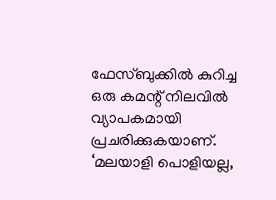ഫേസ്ബുക്കില്‍ കുറിച്ച ഒരു കമന്റ് നിലവില്‍ വ്യാപകമായി പ്രചരിക്കുകയാണ്. ‘മലയാളി പൊളിയല്ല,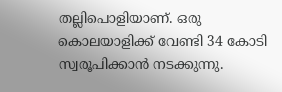തല്ലിപൊളിയാണ്. ഒരു കൊലയാളിക്ക് വേണ്ടി 34 കോടി സ്വരൂപിക്കാൻ നടക്കുന്നു.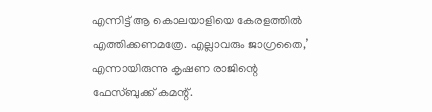എന്നിട്ട് ആ കൊലയാളിയെ കേരളത്തില്‍ എത്തിക്കണമത്രേ. എല്ലാവരും ജാഗ്രതൈ,’ എന്നായിരുന്നു കൃഷണ രാജിന്റെ ഫേസ്ബുക്ക് കമന്റ്.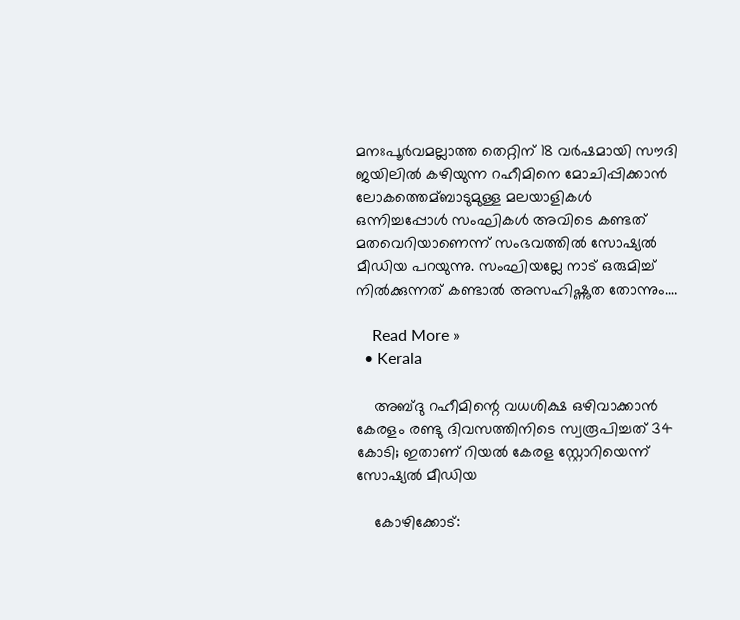മനഃപൂർവമല്ലാത്ത തെറ്റിന് 18 വർഷമായി സൗദി ജയിലില്‍ കഴിയുന്ന റഹീമിനെ മോചിപ്പിക്കാൻ ലോകത്തെമ്ബാടുമുള്ള മലയാളികള്‍ ഒന്നിച്ചപ്പോള്‍ സംഘികള്‍ അവിടെ കണ്ടത് മതവെറിയാണെന്ന് സംഭവത്തിൽ സോഷ്യൽ മീഡിയ പറയുന്നു. സംഘിയല്ലേ നാട് ഒരുമിച്ച്‌ നില്‍ക്കുന്നത് കണ്ടാല്‍ അസഹിഷ്ണുത തോന്നും.…

    Read More »
  • Kerala

    അബ്ദു റഹീമിന്റെ വധശിക്ഷ ഒഴിവാക്കാൻ കേരളം രണ്ടു ദിവസത്തിനിടെ സ്വരൂപിച്ചത് 34 കോടി; ഇതാണ് റിയല്‍ കേരള സ്റ്റോറിയെന്ന് സോഷ്യൽ മീഡിയ

    കോഴിക്കോട്: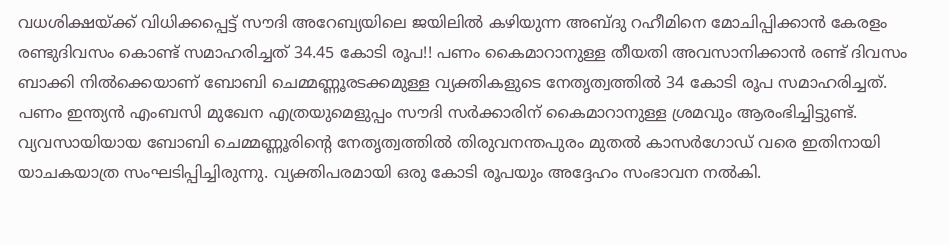വധശിക്ഷയ്ക്ക് വിധിക്കപ്പെട്ട് സൗദി അറേബ്യയിലെ ജയിലില്‍ കഴിയുന്ന അബ്ദു റഹീമിനെ മോചിപ്പിക്കാൻ കേരളം രണ്ടുദിവസം കൊണ്ട് സമാഹരിച്ചത് 34.45 കോടി രൂപ!! പണം കൈമാറാനുള്ള തീയതി അവസാനിക്കാൻ രണ്ട് ദിവസം ബാക്കി നില്‍ക്കെയാണ് ബോബി ചെമ്മണ്ണൂരടക്കമുള്ള വ്യക്തികളുടെ നേതൃത്വത്തിൽ 34 കോടി രൂപ സമാഹരിച്ചത്. പണം ഇന്ത്യൻ എംബസി മുഖേന എത്രയുമെളുപ്പം സൗദി സർക്കാരിന് കൈമാറാനുള്ള ശ്രമവും ആരംഭിച്ചിട്ടുണ്ട്. വ്യവസായിയായ ബോബി ചെമ്മണ്ണൂരിന്റെ നേതൃത്വത്തില്‍ തിരുവനന്തപുരം മുതല്‍ കാസർഗോഡ് വരെ ഇതിനായി യാചകയാത്ര സംഘടിപ്പിച്ചിരുന്നു. വ്യക്തിപരമായി ഒരു കോടി രൂപയും അദ്ദേഹം സംഭാവന നല്‍കി.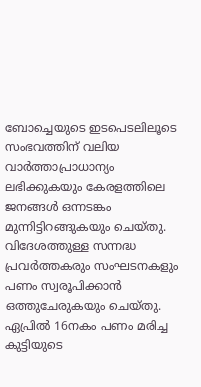ബോച്ചെയുടെ ഇടപെടലിലൂടെ സംഭവത്തിന് വലിയ വാർത്താപ്രാധാന്യം ലഭിക്കുകയും കേരളത്തിലെ ജനങ്ങൾ ഒന്നടങ്കം മുന്നിട്ടിറങ്ങുകയും ചെയ്തു. വിദേശത്തുള്ള സന്നദ്ധ പ്രവർത്തകരും സംഘടനകളും പണം സ്വരൂപിക്കാൻ ഒത്തുചേരുകയും ചെയ്തു. ഏപ്രിൽ 16നകം പണം മരിച്ച കുട്ടിയുടെ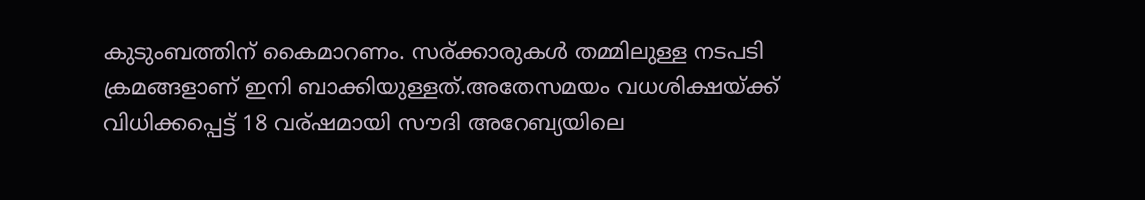കുടുംബത്തിന് കൈമാറണം. സര്ക്കാരുകൾ തമ്മിലുള്ള നടപടി ക്രമങ്ങളാണ് ഇനി ബാക്കിയുള്ളത്.അതേസമയം വധശിക്ഷയ്ക്ക് വിധിക്കപ്പെട്ട് 18 വര്ഷമായി സൗദി അറേബ്യയിലെ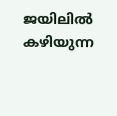ജയിലിൽ കഴിയുന്ന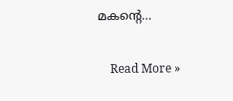മകന്റെ…

    Read More »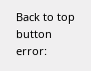Back to top button
error: